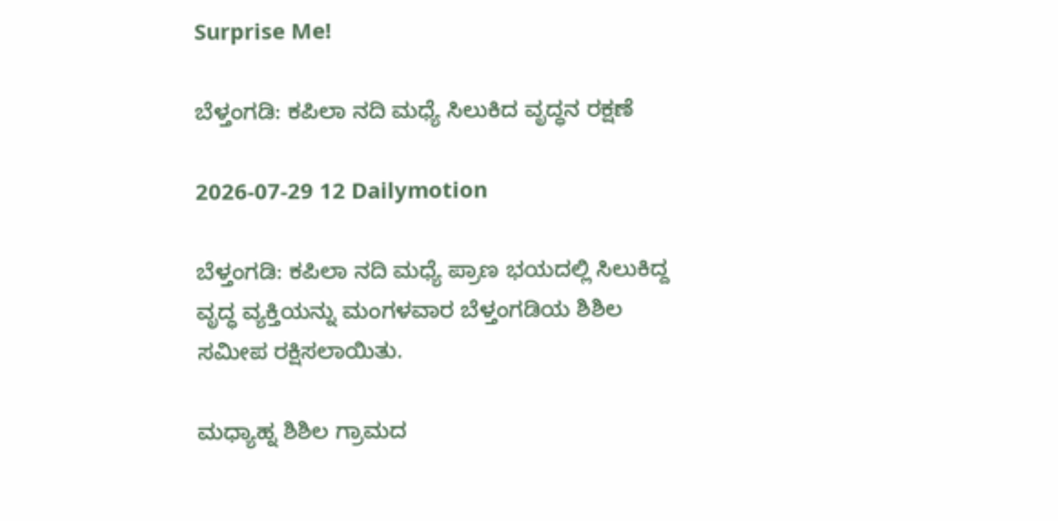Surprise Me!

ಬೆಳ್ತಂಗಡಿ: ಕಪಿಲಾ ನದಿ ಮಧ್ಯೆ ಸಿಲುಕಿದ ವೃದ್ಧನ ರಕ್ಷಣೆ

2026-07-29 12 Dailymotion

ಬೆಳ್ತಂಗಡಿ: ಕಪಿಲಾ ನದಿ ಮಧ್ಯೆ ಪ್ರಾಣ ಭಯದಲ್ಲಿ ಸಿಲುಕಿದ್ದ ವೃದ್ಧ ವ್ಯಕ್ತಿಯನ್ನು ಮಂಗಳವಾರ ಬೆಳ್ತಂಗಡಿಯ ಶಿಶಿಲ ಸಮೀಪ ರಕ್ಷಿಸಲಾಯಿತು.

ಮಧ್ಯಾಹ್ನ ಶಿಶಿಲ ಗ್ರಾಮದ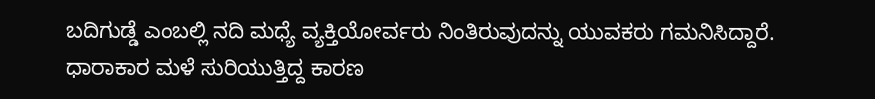ಬದಿಗುಡ್ಡೆ ಎಂಬಲ್ಲಿ ನದಿ ಮಧ್ಯೆ ವ್ಯಕ್ತಿಯೋರ್ವರು ನಿಂತಿರುವುದನ್ನು ಯುವಕರು ಗಮನಿಸಿದ್ದಾರೆ. ಧಾರಾಕಾರ ಮಳೆ ಸುರಿಯುತ್ತಿದ್ದ ಕಾರಣ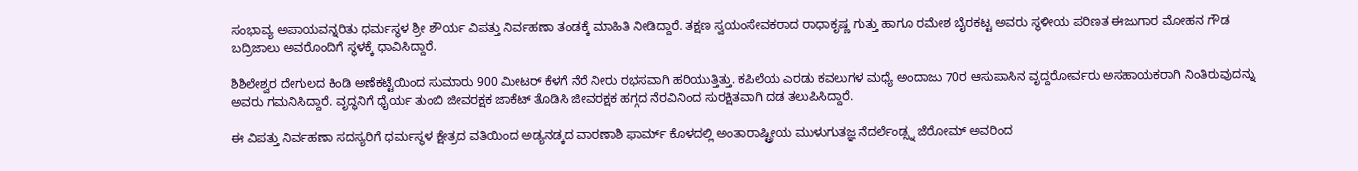ಸಂಭಾವ್ಯ ಅಪಾಯವನ್ನರಿತು ಧರ್ಮಸ್ಥಳ ಶ್ರೀ ಶೌರ್ಯ ವಿಪತ್ತು ನಿರ್ವಹಣಾ ತಂಡಕ್ಕೆ ಮಾಹಿತಿ ನೀಡಿದ್ದಾರೆ. ತಕ್ಷಣ ಸ್ವಯಂಸೇವಕರಾದ ರಾಧಾಕೃಷ್ಣ ಗುತ್ತು ಹಾಗೂ ರಮೇಶ ಬೈರಕಟ್ಟ ಅವರು ಸ್ಥಳೀಯ ಪರಿಣತ ಈಜುಗಾರ ಮೋಹನ ಗೌಡ ಬದ್ರಿಜಾಲು ಅವರೊಂದಿಗೆ ಸ್ಥಳಕ್ಕೆ ಧಾವಿಸಿದ್ದಾರೆ.

ಶಿಶಿಲೇಶ್ವರ ದೇಗುಲದ ಕಿಂಡಿ ಅಣೆಕಟ್ಟೆಯಿಂದ ಸುಮಾರು 900 ಮೀಟರ್ ಕೆಳಗೆ ನೆರೆ ನೀರು ರಭಸವಾಗಿ ಹರಿಯುತ್ತಿತ್ತು. ಕಪಿಲೆಯ ಎರಡು ಕವಲುಗಳ ಮಧ್ಯೆ ಅಂದಾಜು 70ರ ಆಸುಪಾಸಿನ ವೃದ್ದರೋರ್ವರು ಅಸಹಾಯಕರಾಗಿ ನಿಂತಿರುವುದನ್ನು ಅವರು ಗಮನಿಸಿದ್ದಾರೆ. ವೃದ್ಧನಿಗೆ ಧೈರ್ಯ ತುಂಬಿ ಜೀವರಕ್ಷಕ ಜಾಕೆಟ್ ತೊಡಿಸಿ ಜೀವರಕ್ಷಕ ಹಗ್ಗದ ನೆರವಿನಿಂದ ಸುರಕ್ಷಿತವಾಗಿ ದಡ ತಲುಪಿಸಿದ್ದಾರೆ.

ಈ ವಿಪತ್ತು ನಿರ್ವಹಣಾ ಸದಸ್ಯರಿಗೆ ಧರ್ಮಸ್ಥಳ ಕ್ಷೇತ್ರದ ವತಿಯಿಂದ ಅಡ್ಯನಡ್ಕದ ವಾರಣಾಶಿ ಫಾರ್ಮ್ ಕೊಳದಲ್ಲಿ ಅಂತಾರಾಷ್ಟ್ರೀಯ ಮುಳುಗುತಜ್ಞ ನೆದರ್ಲೆಂಡ್ಸ್ನ ಜೆರೋಮ್ ಅವರಿಂದ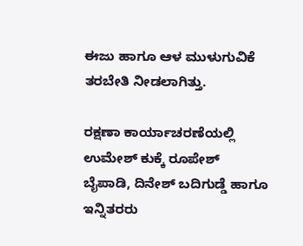ಈಜು ಹಾಗೂ ಆಳ ಮುಳುಗುವಿಕೆ ತರಬೇತಿ ನೀಡಲಾಗಿತ್ತು.

ರಕ್ಷಣಾ ಕಾರ್ಯಾಚರಣೆಯಲ್ಲಿ ಉಮೇಶ್ ಕುಕ್ಕೆ ರೂಪೇಶ್ ಬೈಪಾಡಿ, ದಿನೇಶ್ ಬದಿಗುಡ್ಡೆ ಹಾಗೂ ಇನ್ನಿತರರು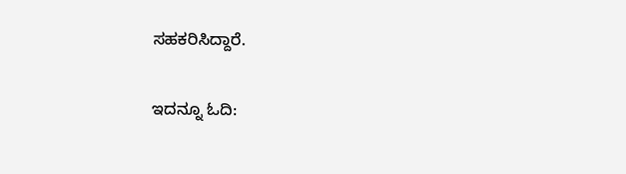ಸಹಕರಿಸಿದ್ದಾರೆ.

ಇದನ್ನೂ ಓದಿ: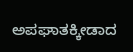ಅಪಘಾತಕ್ಕೀಡಾದ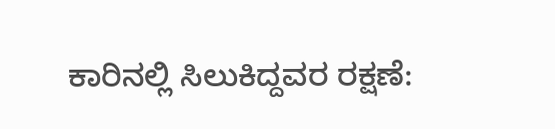ಕಾರಿನಲ್ಲಿ ಸಿಲುಕಿದ್ದವರ ರಕ್ಷಣೆ: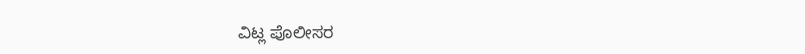ವಿಟ್ಲ ಪೊಲೀಸರ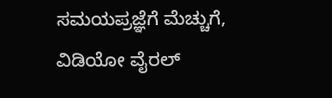ಸಮಯಪ್ರಜ್ಞೆಗೆ ಮೆಚ್ಚುಗೆ, ವಿಡಿಯೋ ವೈರಲ್